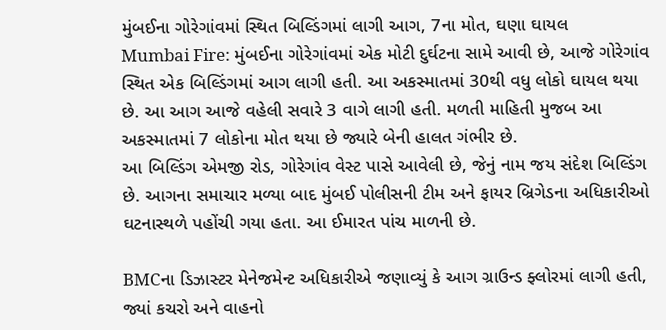મુંબઈના ગોરેગાંવમાં સ્થિત બિલ્ડિંગમાં લાગી આગ, 7ના મોત, ઘણા ઘાયલ
Mumbai Fire: મુંબઈના ગોરેગાંવમાં એક મોટી દુર્ઘટના સામે આવી છે, આજે ગોરેગાંવ સ્થિત એક બિલ્ડિંગમાં આગ લાગી હતી. આ અકસ્માતમાં 30થી વધુ લોકો ઘાયલ થયા છે. આ આગ આજે વહેલી સવારે 3 વાગે લાગી હતી. મળતી માહિતી મુજબ આ અકસ્માતમાં 7 લોકોના મોત થયા છે જ્યારે બેની હાલત ગંભીર છે.
આ બિલ્ડિંગ એમજી રોડ, ગોરેગાંવ વેસ્ટ પાસે આવેલી છે, જેનું નામ જય સંદેશ બિલ્ડિંગ છે. આગના સમાચાર મળ્યા બાદ મુંબઈ પોલીસની ટીમ અને ફાયર બ્રિગેડના અધિકારીઓ ઘટનાસ્થળે પહોંચી ગયા હતા. આ ઈમારત પાંચ માળની છે.

BMCના ડિઝાસ્ટર મેનેજમેન્ટ અધિકારીએ જણાવ્યું કે આગ ગ્રાઉન્ડ ફ્લોરમાં લાગી હતી, જ્યાં કચરો અને વાહનો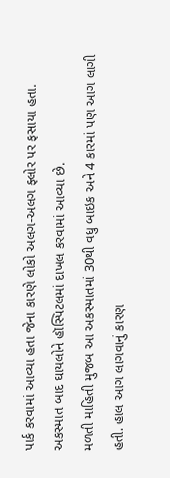પાર્ક કરવામાં આવ્યા હતા જેના કારણે લોકો અલગ-અલગ ફ્લોર પર ફસાયા હતા. અકસ્માત બાદ ઘાયલોને હૉસ્પિટલમાં દાખલ કરવામાં આવ્યા છે.
મળતી માહિતી મુજબ આ અકસ્માતમાં 30થી વધુ બાઇક અને 4 કારમાં પણ આગ લાગી હતી. હાલ આગ લાગવાનું કારણ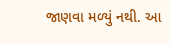જાણવા મળ્યું નથી. આ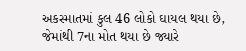અકસ્માતમાં કુલ 46 લોકો ઘાયલ થયા છે, જેમાંથી 7ના મોત થયા છે જ્યારે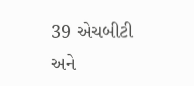39 એચબીટી અને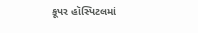કૂપર હૉસ્પિટલમાં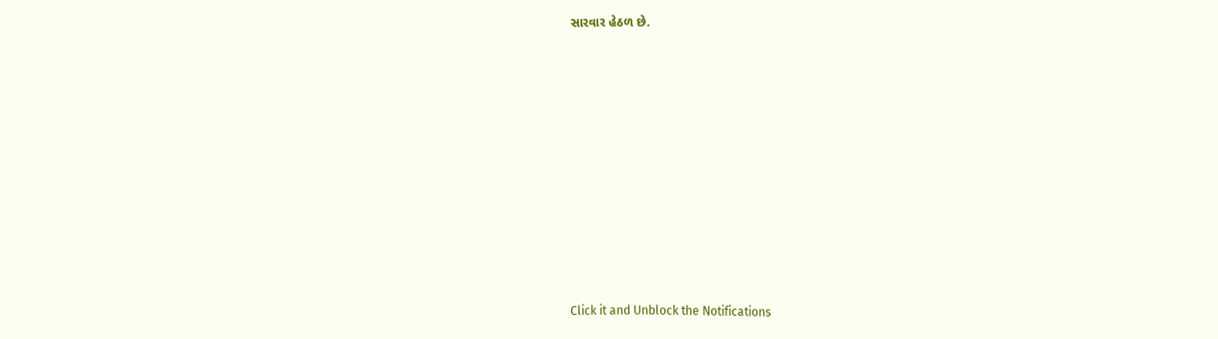સારવાર હેઠળ છે.












Click it and Unblock the Notifications